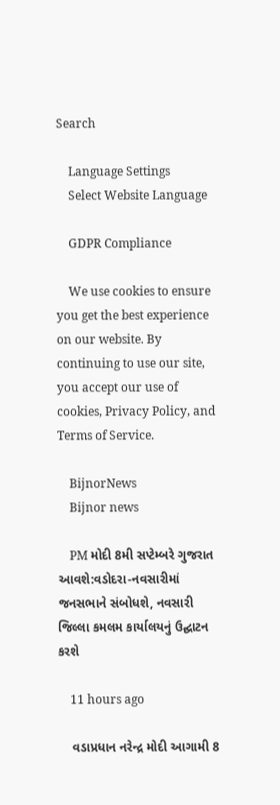Search

    Language Settings
    Select Website Language

    GDPR Compliance

    We use cookies to ensure you get the best experience on our website. By continuing to use our site, you accept our use of cookies, Privacy Policy, and Terms of Service.

    BijnorNews
    Bijnor news

    PM મોદી 8મી સપ્ટેમ્બરે ગુજરાત આવશે:વડોદરા-નવસારીમાં જનસભાને સંબોધશે, નવસારી જિલ્લા કમલમ કાર્યાલયનું ઉદ્ઘાટન કરશે

    11 hours ago

    વડાપ્રધાન નરેન્દ્ર મોદી આગામી 8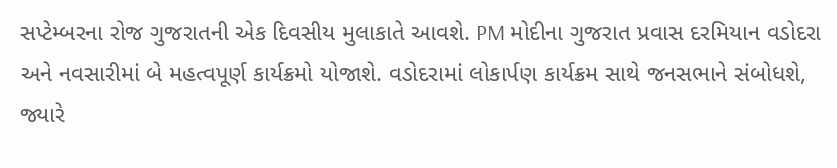સપ્ટેમ્બરના રોજ ગુજરાતની એક દિવસીય મુલાકાતે આવશે. PM મોદીના ગુજરાત પ્રવાસ દરમિયાન વડોદરા અને નવસારીમાં બે મહત્વપૂર્ણ કાર્યક્રમો યોજાશે. વડોદરામાં લોકાર્પણ કાર્યક્રમ સાથે જનસભાને સંબોધશે, જ્યારે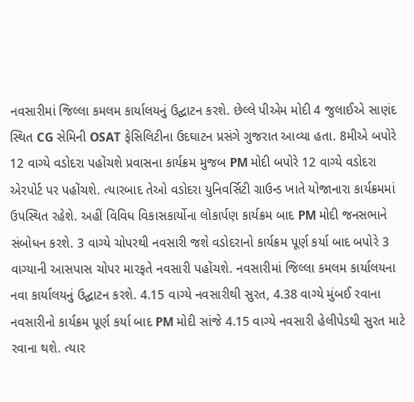નવસારીમાં જિલ્લા કમલમ કાર્યાલયનું ઉદ્ઘાટન કરશે. છેલ્લે પીએમ મોદી 4 જુલાઈએ સાણંદ સ્થિત CG સેમિની OSAT ફેસિલિટીના ઉદઘાટન પ્રસંગે ગુજરાત આવ્યા હતા. 8મીએ બપોરે 12 વાગ્યે વડોદરા પહોંચશે પ્રવાસના કાર્યક્રમ મુજબ PM મોદી બપોરે 12 વાગ્યે વડોદરા એરપોર્ટ પર પહોંચશે. ત્યારબાદ તેઓ વડોદરા યુનિવર્સિટી ગ્રાઉન્ડ ખાતે યોજાનારા કાર્યક્રમમાં ઉપસ્થિત રહેશે. અહીં વિવિધ વિકાસકાર્યોના લોકાર્પણ કાર્યક્રમ બાદ PM મોદી જનસભાને સંબોધન કરશે. 3 વાગ્યે ચોપરથી નવસારી જશે વડોદરાનો કાર્યક્રમ પૂર્ણ કર્યા બાદ બપોરે 3 વાગ્યાની આસપાસ ચોપર મારફતે નવસારી પહોંચશે. નવસારીમાં જિલ્લા કમલમ કાર્યાલયના નવા કાર્યાલયનું ઉદ્ઘાટન કરશે. 4.15 વાગ્યે નવસારીથી સુરત, 4.38 વાગ્યે મુંબઈ રવાના નવસારીનો કાર્યક્રમ પૂર્ણ કર્યા બાદ PM મોદી સાંજે 4.15 વાગ્યે નવસારી હેલીપેડથી સુરત માટે રવાના થશે. ત્યાર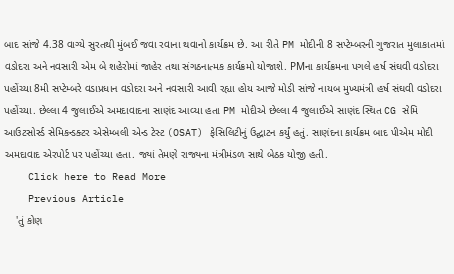બાદ સાંજે 4.38 વાગ્યે સુરતથી મુંબઈ જવા રવાના થવાનો કાર્યક્રમ છે. આ રીતે PM મોદીની 8 સપ્ટેમ્બરની ગુજરાત મુલાકાતમાં વડોદરા અને નવસારી એમ બે શહેરોમાં જાહેર તથા સંગઠનાત્મક કાર્યક્રમો યોજાશે. PMના કાર્યક્રમના પગલે હર્ષ સંઘવી વડોદરા પહોંચ્યા 8મી સપ્ટેમ્બરે વડાપ્રધાન વડોદરા અને નવસારી આવી રહ્યા હોય આજે મોડી સાંજે નાયબ મુખ્યમંત્રી હર્ષ સંઘવી વડોદરા પહોંચ્યા. છેલ્લા 4 જુલાઈએ અમદાવાદના સાણંદ આવ્યા હતા PM મોદીએ છેલ્લા 4 જુલાઈએ સાણંદ સ્થિત CG સેમિ આઉટસોર્સ્ડ સેમિકન્ડક્ટર એસેમ્બલી એન્ડ ટેસ્ટ (OSAT) ફેસિલિટીનું ઉદ્ઘાટન કર્યું હતું. સાણંદના કાર્યક્રમ બાદ પીએમ મોદી અમદાવાદ એરપોર્ટ પર પહોંચ્યા હતા. જ્યાં તેમણે રાજ્યના મંત્રીમંડળ સાથે બેઠક યોજી હતી.
    Click here to Read More
    Previous Article
    'તું કોણ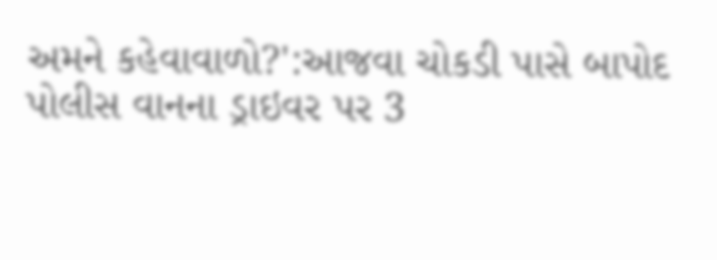અમને કહેવાવાળો?':આજવા ચોકડી પાસે બાપોદ પોલીસ વાનના ડ્રાઇવર પર 3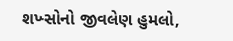શખ્સોનો જીવલેણ હુમલો,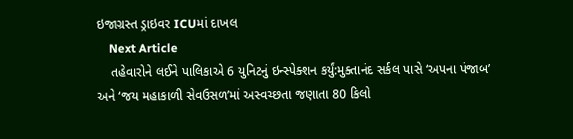ઇજાગ્રસ્ત ડ્રાઇવર ICUમાં દાખલ
    Next Article
    તહેવારોને લઈને પાલિકાએ 6 યુનિટનું ઇન્સ્પેક્શન કર્યું:મુક્તાનંદ સર્કલ પાસે ‘અપના પંજાબ’ અને ‘જય મહાકાળી સેવઉસળ’માં અસ્વચ્છતા જણાતા 80 કિલો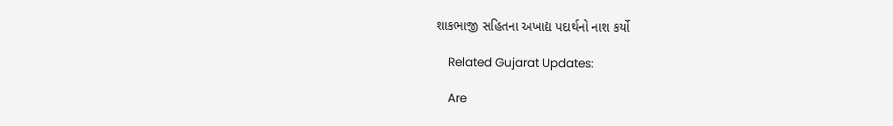શાકભાજી સહિતના અખાદ્ય પદાર્થનો નાશ કર્યો

    Related Gujarat Updates:

    Are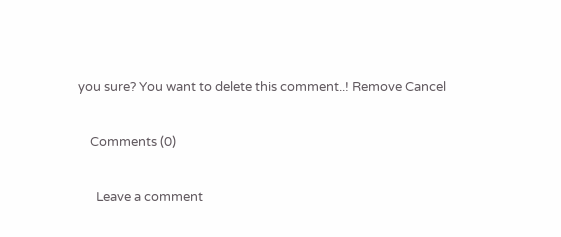you sure? You want to delete this comment..! Remove Cancel

    Comments (0)

      Leave a comment